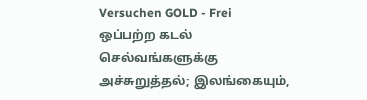Versuchen GOLD - Frei
ஒப்பற்ற கடல் செல்வங்களுக்கு அச்சுறுத்தல்; இலங்கையும்,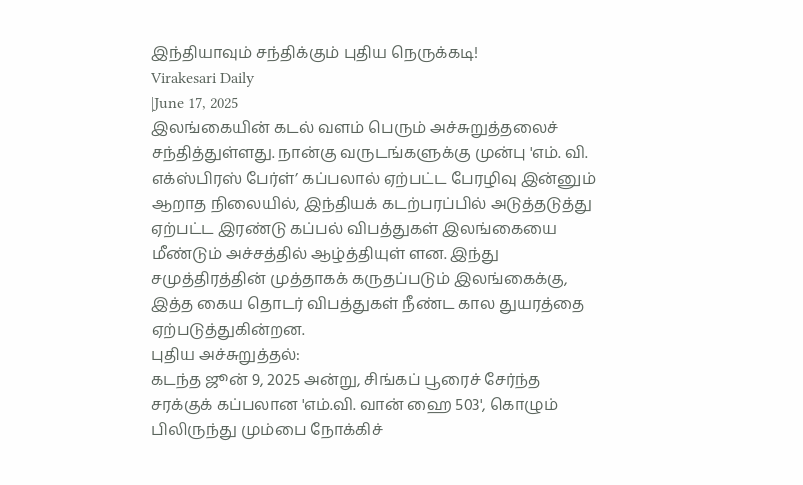இந்தியாவும் சந்திக்கும் புதிய நெருக்கடி!
Virakesari Daily
|June 17, 2025
இலங்கையின் கடல் வளம் பெரும் அச்சுறுத்தலைச் சந்தித்துள்ளது. நான்கு வருடங்களுக்கு முன்பு 'எம். வி. எக்ஸ்பிரஸ் பேர்ள்’ கப்பலால் ஏற்பட்ட பேரழிவு இன்னும் ஆறாத நிலையில், இந்தியக் கடற்பரப்பில் அடுத்தடுத்து ஏற்பட்ட இரண்டு கப்பல் விபத்துகள் இலங்கையை மீண்டும் அச்சத்தில் ஆழ்த்தியுள் ளன. இந்து சமுத்திரத்தின் முத்தாகக் கருதப்படும் இலங்கைக்கு, இத்த கைய தொடர் விபத்துகள் நீண்ட கால துயரத்தை ஏற்படுத்துகின்றன.
புதிய அச்சுறுத்தல்:
கடந்த ஜூன் 9, 2025 அன்று, சிங்கப் பூரைச் சேர்ந்த சரக்குக் கப்பலான 'எம்.வி. வான் ஹை 503', கொழும் பிலிருந்து மும்பை நோக்கிச்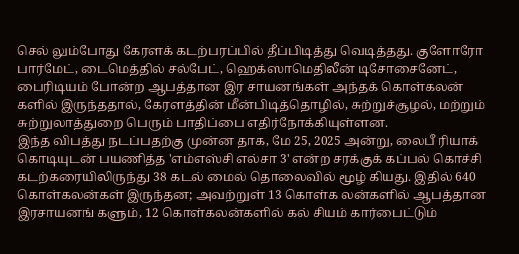செல் லும்போது கேரளக் கடற்பரப்பில் தீப்பிடித்து வெடித்தது. குளோரோ பார்மேட், டைமெத்தில் சல்பேட், ஹெக்ஸாமெதிலீன் டிசோசைனேட், பைரிடியம் போன்ற ஆபத்தான இர சாயனங்கள் அந்தக் கொள்கலன் களில் இருந்ததால், கேரளத்தின் மீன்பிடித்தொழில், சுற்றுச்சூழல், மற்றும் சுற்றுலாத்துறை பெரும் பாதிப்பை எதிர்நோக்கியுள்ளன.
இந்த விபத்து நடப்பதற்கு முன்ன தாக, மே 25, 2025 அன்று, லைபீ ரியாக் கொடியுடன் பயணித்த 'எம்எஸ்சி எல்சா 3' என்ற சரக்குக் கப்பல் கொச்சி கடற்கரையிலிருந்து 38 கடல் மைல் தொலைவில் மூழ் கியது. இதில் 640 கொள்கலன்கள் இருந்தன; அவற்றுள் 13 கொள்க லன்களில் ஆபத்தான இரசாயனங் களும், 12 கொள்கலன்களில் கல் சியம் கார்பைட்டும்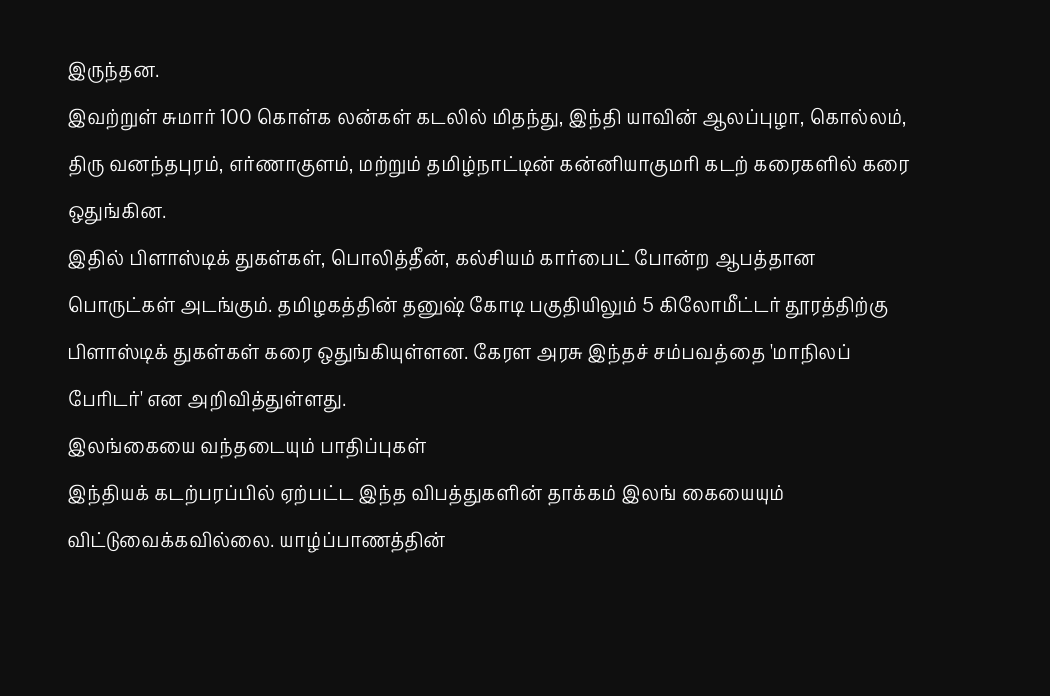இருந்தன.
இவற்றுள் சுமார் 100 கொள்க லன்கள் கடலில் மிதந்து, இந்தி யாவின் ஆலப்புழா, கொல்லம், திரு வனந்தபுரம், எர்ணாகுளம், மற்றும் தமிழ்நாட்டின் கன்னியாகுமரி கடற் கரைகளில் கரை ஒதுங்கின.
இதில் பிளாஸ்டிக் துகள்கள், பொலித்தீன், கல்சியம் கார்பைட் போன்ற ஆபத்தான பொருட்கள் அடங்கும். தமிழகத்தின் தனுஷ் கோடி பகுதியிலும் 5 கிலோமீட்டர் தூரத்திற்கு பிளாஸ்டிக் துகள்கள் கரை ஒதுங்கியுள்ளன. கேரள அரசு இந்தச் சம்பவத்தை 'மாநிலப் பேரிடர்' என அறிவித்துள்ளது.
இலங்கையை வந்தடையும் பாதிப்புகள்
இந்தியக் கடற்பரப்பில் ஏற்பட்ட இந்த விபத்துகளின் தாக்கம் இலங் கையையும் விட்டுவைக்கவில்லை. யாழ்ப்பாணத்தின்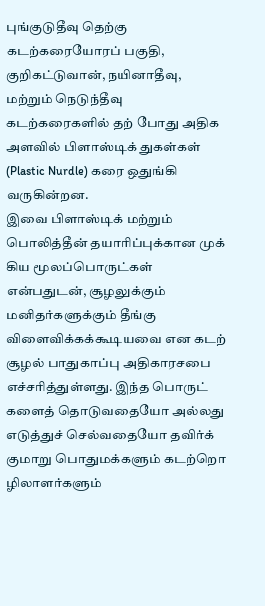புங்குடுதீவு தெற்கு கடற்கரையோரப் பகுதி, குறிகட்டுவான், நயினாதீவு, மற்றும் நெடுந்தீவு கடற்கரைகளில் தற் போது அதிக அளவில் பிளாஸ்டிக் துகள்கள் (Plastic Nurdle) கரை ஒதுங்கி வருகின்றன.
இவை பிளாஸ்டிக் மற்றும் பொலித்தீன் தயாரிப்புக்கான முக் கிய மூலப்பொருட்கள் என்பதுடன், சூழலுக்கும் மனிதர்களுக்கும் தீங்கு விளைவிக்கக்கூடியவை என கடற் சூழல் பாதுகாப்பு அதிகாரசபை எச்சரித்துள்ளது. இந்த பொருட் களைத் தொடுவதையோ அல்லது எடுத்துச் செல்வதையோ தவிர்க் குமாறு பொதுமக்களும் கடற்றொ ழிலாளர்களும்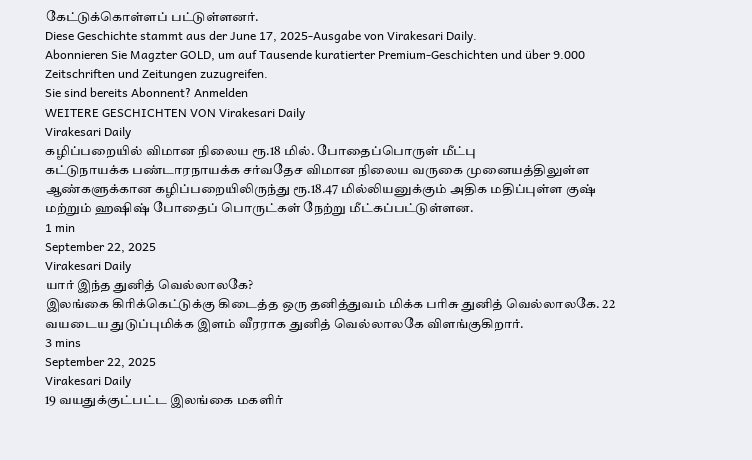கேட்டுக்கொள்ளப் பட்டுள்ளனர்.
Diese Geschichte stammt aus der June 17, 2025-Ausgabe von Virakesari Daily.
Abonnieren Sie Magzter GOLD, um auf Tausende kuratierter Premium-Geschichten und über 9.000 Zeitschriften und Zeitungen zuzugreifen.
Sie sind bereits Abonnent? Anmelden
WEITERE GESCHICHTEN VON Virakesari Daily
Virakesari Daily
கழிப்பறையில் விமான நிலைய ரூ.18 மில். போதைப்பொருள் மீட்பு
கட்டுநாயக்க பண்டாரநாயக்க சர்வதேச விமான நிலைய வருகை முனையத்திலுள்ள ஆண்களுக்கான கழிப்பறையிலிருந்து ரூ.18.47 மில்லியனுக்கும் அதிக மதிப்புள்ள குஷ் மற்றும் ஹஷிஷ் போதைப் பொருட்கள் நேற்று மீட்கப்பட்டுள்ளன.
1 min
September 22, 2025
Virakesari Daily
யார் இந்த துனித் வெல்லாலகே?
இலங்கை கிரிக்கெட்டுக்கு கிடைத்த ஒரு தனித்துவம் மிக்க பரிசு துனித் வெல்லாலகே. 22 வயடைய துடுப்புமிக்க இளம் வீரராக துனித் வெல்லாலகே விளங்குகிறார்.
3 mins
September 22, 2025
Virakesari Daily
19 வயதுக்குட்பட்ட இலங்கை மகளிர்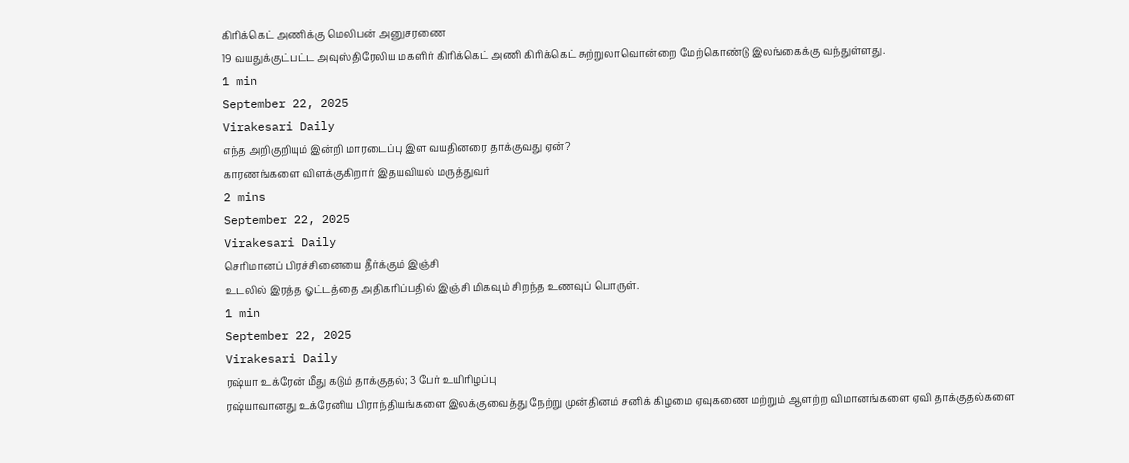கிரிக்கெட் அணிக்கு மெலிபன் அனுசரணை
19 வயதுக்குட்பட்ட அவுஸ்திரேலிய மகளிர் கிரிக்கெட் அணி கிரிக்கெட் சுற்றுலாவொன்றை மேற்கொண்டு இலங்கைக்கு வந்துள்ளது.
1 min
September 22, 2025
Virakesari Daily
எந்த அறிகுறியும் இன்றி மாரடைப்பு இள வயதினரை தாக்குவது ஏன்?
காரணங்களை விளக்குகிறார் இதயவியல் மருத்துவர்
2 mins
September 22, 2025
Virakesari Daily
செரிமானப் பிரச்சினையை தீர்க்கும் இஞ்சி
உடலில் இரத்த ஓட்டத்தை அதிகரிப்பதில் இஞ்சி மிகவும் சிறந்த உணவுப் பொருள்.
1 min
September 22, 2025
Virakesari Daily
ரஷ்யா உக்ரேன் மீது கடும் தாக்குதல்; 3 பேர் உயிரிழப்பு
ரஷ்யாவானது உக்ரேனிய பிராந்தியங்களை இலக்குவைத்து நேற்று முன்தினம் சனிக் கிழமை ஏவுகணை மற்றும் ஆளற்ற விமானங்களை ஏவி தாக்குதல்களை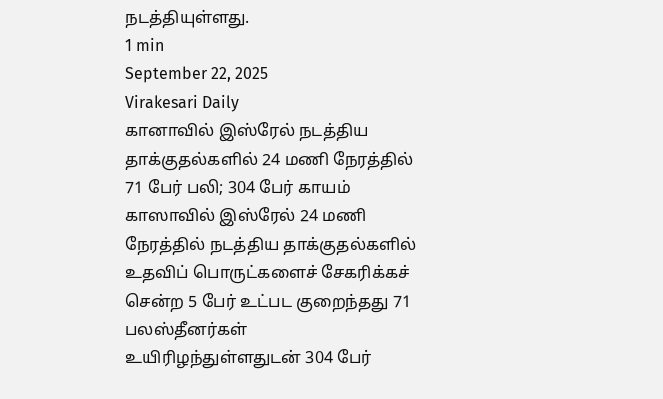நடத்தியுள்ளது.
1 min
September 22, 2025
Virakesari Daily
கானாவில் இஸ்ரேல் நடத்திய தாக்குதல்களில் 24 மணி நேரத்தில் 71 பேர் பலி; 304 பேர் காயம்
காஸாவில் இஸ்ரேல் 24 மணி நேரத்தில் நடத்திய தாக்குதல்களில் உதவிப் பொருட்களைச் சேகரிக்கச் சென்ற 5 பேர் உட்பட குறைந்தது 71 பலஸ்தீனர்கள் உயிரிழந்துள்ளதுடன் 304 பேர்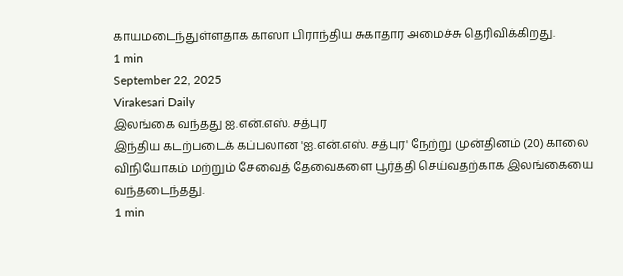காயமடைந்துள்ளதாக காஸா பிராந்திய சுகாதார அமைச்சு தெரிவிக்கிறது.
1 min
September 22, 2025
Virakesari Daily
இலங்கை வந்தது ஐ.என்.எஸ். சத்புர
இந்திய கடற்படைக் கப்பலான 'ஐ.என்.எஸ். சத்புர' நேற்று முன்தினம் (20) காலை விநியோகம் மற்றும் சேவைத் தேவைகளை பூர்த்தி செய்வதற்காக இலங்கையை வந்தடைந்தது.
1 min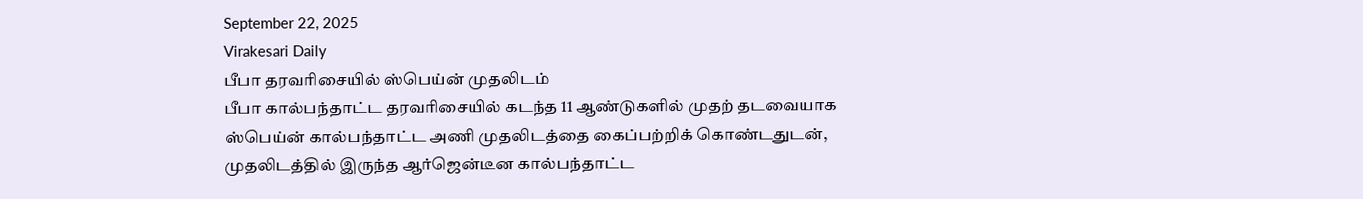September 22, 2025
Virakesari Daily
பீபா தரவரிசையில் ஸ்பெய்ன் முதலிடம்
பீபா கால்பந்தாட்ட தரவரிசையில் கடந்த 11 ஆண்டுகளில் முதற் தடவையாக ஸ்பெய்ன் கால்பந்தாட்ட அணி முதலிடத்தை கைப்பற்றிக் கொண்டதுடன், முதலிடத்தில் இருந்த ஆர்ஜென்டீன கால்பந்தாட்ட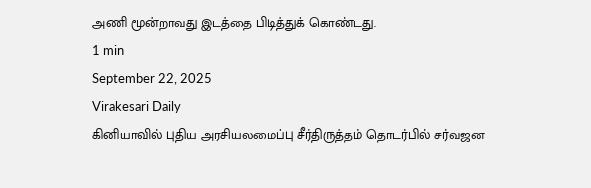அணி மூன்றாவது இடத்தை பிடித்துக் கொண்டது.
1 min
September 22, 2025
Virakesari Daily
கினியாவில் புதிய அரசியலமைப்பு சீர்திருத்தம் தொடர்பில் சர்வஜன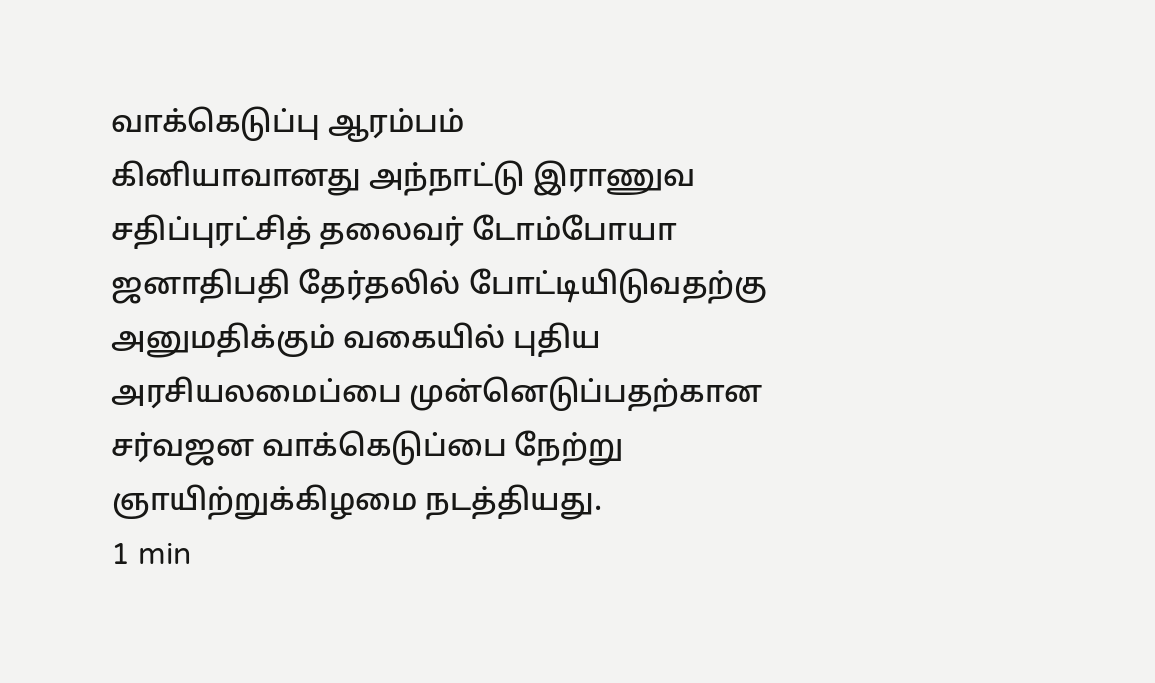வாக்கெடுப்பு ஆரம்பம்
கினியாவானது அந்நாட்டு இராணுவ சதிப்புரட்சித் தலைவர் டோம்போயா ஜனாதிபதி தேர்தலில் போட்டியிடுவதற்கு அனுமதிக்கும் வகையில் புதிய அரசியலமைப்பை முன்னெடுப்பதற்கான சர்வஜன வாக்கெடுப்பை நேற்று ஞாயிற்றுக்கிழமை நடத்தியது.
1 min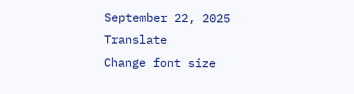September 22, 2025
Translate
Change font size